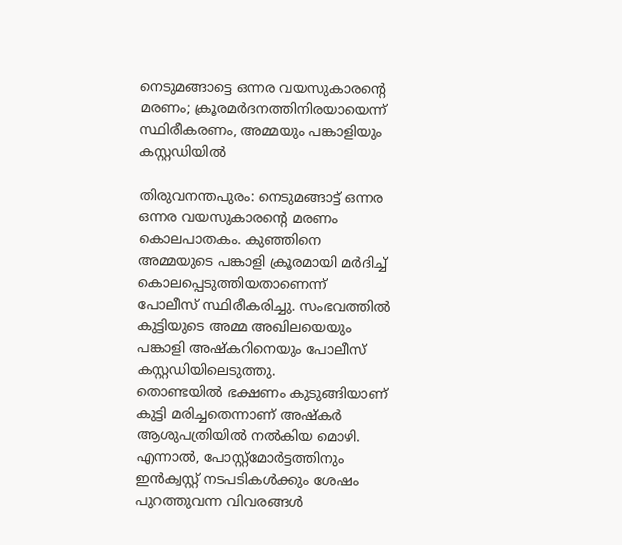നെടുമങ്ങാട്ടെ ഒന്നര വയസുകാരന്റെ മരണം; ക്രൂരമർദനത്തിനിരയായെന്ന് സ്ഥിരീകരണം, അമ്മയും പങ്കാളിയും കസ്റ്റഡിയിൽ

തിരുവനന്തപുരം: നെടുമങ്ങാട്ട് ഒന്നര ഒന്നര വയസുകാരന്റെ മരണം കൊലപാതകം. കുഞ്ഞിനെ അമ്മയുടെ പങ്കാളി ക്രൂരമായി മർദിച്ച് കൊലപ്പെടുത്തിയതാണെന്ന് പോലീസ് സ്ഥിരീകരിച്ചു. സംഭവത്തിൽ കുട്ടിയുടെ അമ്മ അഖിലയെയും പങ്കാളി അഷ്കറിനെയും പോലീസ് കസ്റ്റഡിയിലെടുത്തു.
തൊണ്ടയിൽ ഭക്ഷണം കുടുങ്ങിയാണ് കുട്ടി മരിച്ചതെന്നാണ് അഷ്കർ ആശുപത്രിയിൽ നൽകിയ മൊഴി. എന്നാൽ, പോസ്റ്റ്മോർട്ടത്തിനും ഇൻക്വസ്റ്റ് നടപടികൾക്കും ശേഷം പുറത്തുവന്ന വിവരങ്ങൾ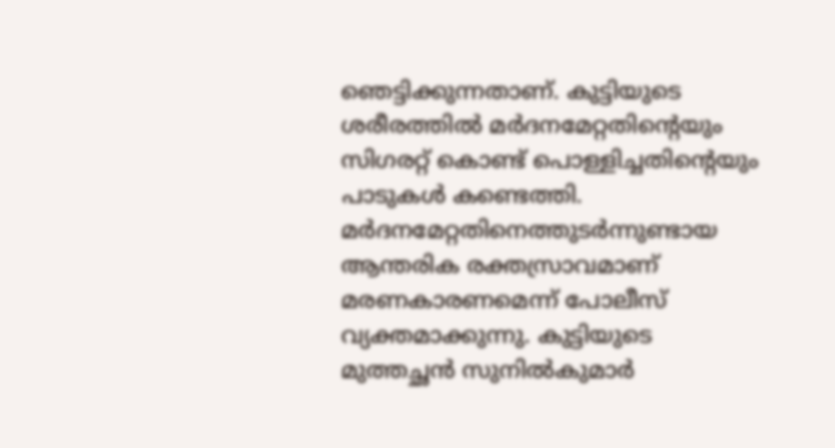ഞെട്ടിക്കുന്നതാണ്. കുട്ടിയുടെ ശരീരത്തിൽ മർദനമേറ്റതിന്റെയും സിഗരറ്റ് കൊണ്ട് പൊള്ളിച്ചതിന്റെയും പാടുകൾ കണ്ടെത്തി. മർദനമേറ്റതിനെത്തുടർന്നുണ്ടായ ആന്തരിക രക്തസ്രാവമാണ് മരണകാരണമെന്ന് പോലീസ് വ്യക്തമാക്കുന്നു. കുട്ടിയുടെ മുത്തച്ഛൻ സുനിൽകുമാർ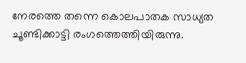നേരത്തെ തന്നെ കൊലപാതക സാധ്യത ചൂണ്ടിക്കാട്ടി രംഗത്തെത്തിയിരുന്നു.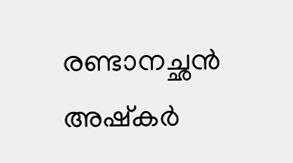രണ്ടാനച്ഛൻ അഷ്കർ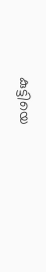കുട്ടിയെ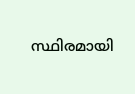സ്ഥിരമായി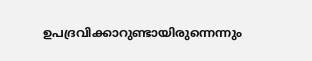ഉപദ്രവിക്കാറുണ്ടായിരുന്നെന്നും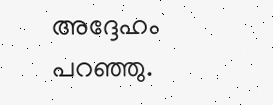അദ്ദേഹം പറഞ്ഞു.